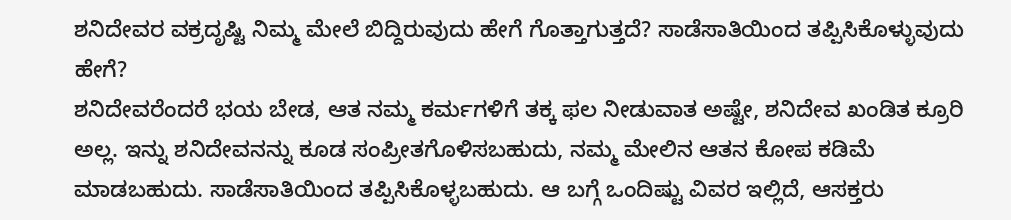ಶನಿದೇವರ ವಕ್ರದೃಷ್ಟಿ ನಿಮ್ಮ ಮೇಲೆ ಬಿದ್ದಿರುವುದು ಹೇಗೆ ಗೊತ್ತಾಗುತ್ತದೆ? ಸಾಡೆಸಾತಿಯಿಂದ ತಪ್ಪಿಸಿಕೊಳ್ಳುವುದು ಹೇಗೆ?
ಶನಿದೇವರೆಂದರೆ ಭಯ ಬೇಡ, ಆತ ನಮ್ಮ ಕರ್ಮಗಳಿಗೆ ತಕ್ಕ ಫಲ ನೀಡುವಾತ ಅಷ್ಟೇ, ಶನಿದೇವ ಖಂಡಿತ ಕ್ರೂರಿ ಅಲ್ಲ. ಇನ್ನು ಶನಿದೇವನನ್ನು ಕೂಡ ಸಂಪ್ರೀತಗೊಳಿಸಬಹುದು, ನಮ್ಮ ಮೇಲಿನ ಆತನ ಕೋಪ ಕಡಿಮೆ ಮಾಡಬಹುದು. ಸಾಡೆಸಾತಿಯಿಂದ ತಪ್ಪಿಸಿಕೊಳ್ಳಬಹುದು. ಆ ಬಗ್ಗೆ ಒಂದಿಷ್ಟು ವಿವರ ಇಲ್ಲಿದೆ, ಆಸಕ್ತರು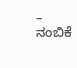– ನಂಬಿಕೆ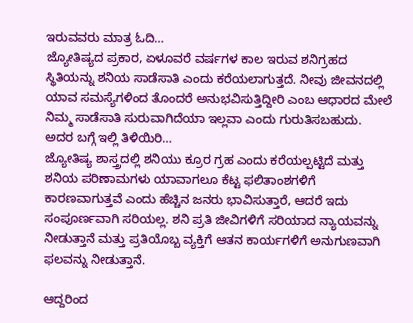ಇರುವವರು ಮಾತ್ರ ಓದಿ…
ಜ್ಯೋತಿಷ್ಯದ ಪ್ರಕಾರ, ಏಳೂವರೆ ವರ್ಷಗಳ ಕಾಲ ಇರುವ ಶನಿಗ್ರಹದ ಸ್ಥಿತಿಯನ್ನು ಶನಿಯ ಸಾಡೆಸಾತಿ ಎಂದು ಕರೆಯಲಾಗುತ್ತದೆ. ನೀವು ಜೀವನದಲ್ಲಿ ಯಾವ ಸಮಸ್ಯೆಗಳಿಂದ ತೊಂದರೆ ಅನುಭವಿಸುತ್ತಿದ್ದೀರಿ ಎಂಬ ಆಧಾರದ ಮೇಲೆ ನಿಮ್ಮ ಸಾಡೆಸಾತಿ ಸುರುವಾಗಿದೆಯಾ ಇಲ್ಲವಾ ಎಂದು ಗುರುತಿಸಬಹುದು. ಅದರ ಬಗ್ಗೆ ಇಲ್ಲಿ ತಿಳಿಯಿರಿ…
ಜ್ಯೋತಿಷ್ಯ ಶಾಸ್ತ್ರದಲ್ಲಿ ಶನಿಯು ಕ್ರೂರ ಗ್ರಹ ಎಂದು ಕರೆಯಲ್ಪಟ್ಟಿದೆ ಮತ್ತು ಶನಿಯ ಪರಿಣಾಮಗಳು ಯಾವಾಗಲೂ ಕೆಟ್ಟ ಫಲಿತಾಂಶಗಳಿಗೆ ಕಾರಣವಾಗುತ್ತವೆ ಎಂದು ಹೆಚ್ಚಿನ ಜನರು ಭಾವಿಸುತ್ತಾರೆ, ಆದರೆ ಇದು ಸಂಪೂರ್ಣವಾಗಿ ಸರಿಯಲ್ಲ. ಶನಿ ಪ್ರತಿ ಜೀವಿಗಳಿಗೆ ಸರಿಯಾದ ನ್ಯಾಯವನ್ನು ನೀಡುತ್ತಾನೆ ಮತ್ತು ಪ್ರತಿಯೊಬ್ಬ ವ್ಯಕ್ತಿಗೆ ಆತನ ಕಾರ್ಯಗಳಿಗೆ ಅನುಗುಣವಾಗಿ ಫಲವನ್ನು ನೀಡುತ್ತಾನೆ.

ಆದ್ದರಿಂದ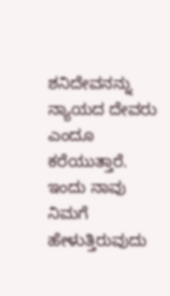ಶನಿದೇವನನ್ನು ನ್ಯಾಯದ ದೇವರು ಎಂದೂ ಕರೆಯುತ್ತಾರೆ. ಇಂದು ನಾವು ನಿಮಗೆ ಹೇಳುತ್ತಿರುವುದು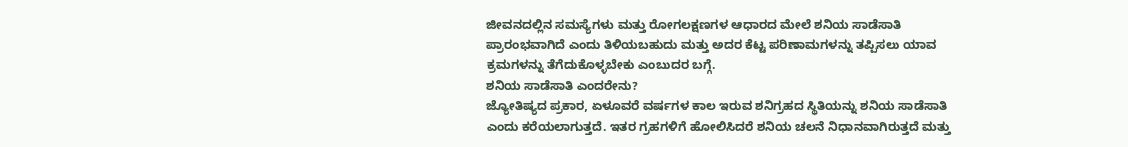ಜೀವನದಲ್ಲಿನ ಸಮಸ್ಯೆಗಳು ಮತ್ತು ರೋಗಲಕ್ಷಣಗಳ ಆಧಾರದ ಮೇಲೆ ಶನಿಯ ಸಾಡೆಸಾತಿ ಪ್ರಾರಂಭವಾಗಿದೆ ಎಂದು ತಿಳಿಯಬಹುದು ಮತ್ತು ಅದರ ಕೆಟ್ಟ ಪರಿಣಾಮಗಳನ್ನು ತಪ್ಪಿಸಲು ಯಾವ ಕ್ರಮಗಳನ್ನು ತೆಗೆದುಕೊಳ್ಳಬೇಕು ಎಂಬುದರ ಬಗ್ಗೆ.
ಶನಿಯ ಸಾಡೆಸಾತಿ ಎಂದರೇನು?
ಜ್ಯೋತಿಷ್ಯದ ಪ್ರಕಾರ, ಏಳೂವರೆ ವರ್ಷಗಳ ಕಾಲ ಇರುವ ಶನಿಗ್ರಹದ ಸ್ಥಿತಿಯನ್ನು ಶನಿಯ ಸಾಡೆಸಾತಿ ಎಂದು ಕರೆಯಲಾಗುತ್ತದೆ. ಇತರ ಗ್ರಹಗಳಿಗೆ ಹೋಲಿಸಿದರೆ ಶನಿಯ ಚಲನೆ ನಿಧಾನವಾಗಿರುತ್ತದೆ ಮತ್ತು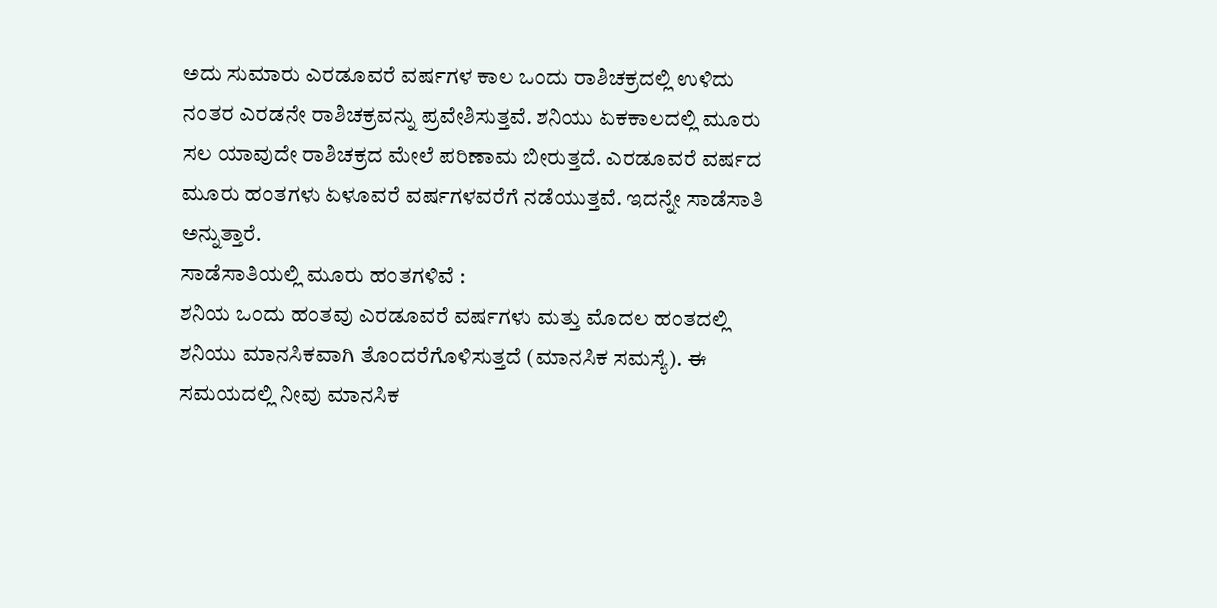ಅದು ಸುಮಾರು ಎರಡೂವರೆ ವರ್ಷಗಳ ಕಾಲ ಒಂದು ರಾಶಿಚಕ್ರದಲ್ಲಿ ಉಳಿದು ನಂತರ ಎರಡನೇ ರಾಶಿಚಕ್ರವನ್ನು ಪ್ರವೇಶಿಸುತ್ತವೆ. ಶನಿಯು ಏಕಕಾಲದಲ್ಲಿ ಮೂರು ಸಲ ಯಾವುದೇ ರಾಶಿಚಕ್ರದ ಮೇಲೆ ಪರಿಣಾಮ ಬೀರುತ್ತದೆ. ಎರಡೂವರೆ ವರ್ಷದ ಮೂರು ಹಂತಗಳು ಏಳೂವರೆ ವರ್ಷಗಳವರೆಗೆ ನಡೆಯುತ್ತವೆ. ಇದನ್ನೇ ಸಾಡೆಸಾತಿ ಅನ್ನುತ್ತಾರೆ.
ಸಾಡೆಸಾತಿಯಲ್ಲಿ ಮೂರು ಹಂತಗಳಿವೆ :
ಶನಿಯ ಒಂದು ಹಂತವು ಎರಡೂವರೆ ವರ್ಷಗಳು ಮತ್ತು ಮೊದಲ ಹಂತದಲ್ಲಿ ಶನಿಯು ಮಾನಸಿಕವಾಗಿ ತೊಂದರೆಗೊಳಿಸುತ್ತದೆ (ಮಾನಸಿಕ ಸಮಸ್ಯೆ). ಈ ಸಮಯದಲ್ಲಿ ನೀವು ಮಾನಸಿಕ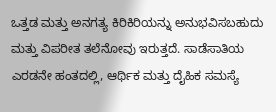ಒತ್ತಡ ಮತ್ತು ಅನಗತ್ಯ ಕಿರಿಕಿರಿಯನ್ನು ಅನುಭವಿಸಬಹುದು ಮತ್ತು ವಿಪರೀತ ತಲೆನೋವು ಇರುತ್ತದೆ. ಸಾಡೆಸಾತಿಯ ಎರಡನೇ ಹಂತದಲ್ಲಿ, ಆರ್ಥಿಕ ಮತ್ತು ದೈಹಿಕ ಸಮಸ್ಯೆ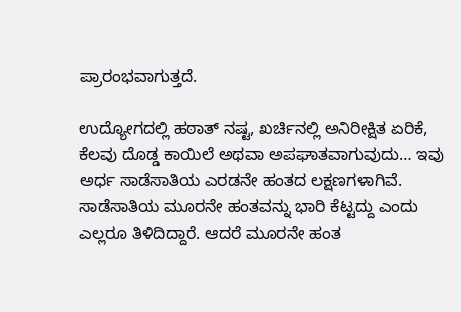ಪ್ರಾರಂಭವಾಗುತ್ತದೆ.

ಉದ್ಯೋಗದಲ್ಲಿ ಹಠಾತ್ ನಷ್ಟ, ಖರ್ಚಿನಲ್ಲಿ ಅನಿರೀಕ್ಷಿತ ಏರಿಕೆ, ಕೆಲವು ದೊಡ್ಡ ಕಾಯಿಲೆ ಅಥವಾ ಅಪಘಾತವಾಗುವುದು… ಇವು ಅರ್ಧ ಸಾಡೆಸಾತಿಯ ಎರಡನೇ ಹಂತದ ಲಕ್ಷಣಗಳಾಗಿವೆ. ಸಾಡೆಸಾತಿಯ ಮೂರನೇ ಹಂತವನ್ನು ಭಾರಿ ಕೆಟ್ಟದ್ದು ಎಂದು ಎಲ್ಲರೂ ತಿಳಿದಿದ್ದಾರೆ. ಆದರೆ ಮೂರನೇ ಹಂತ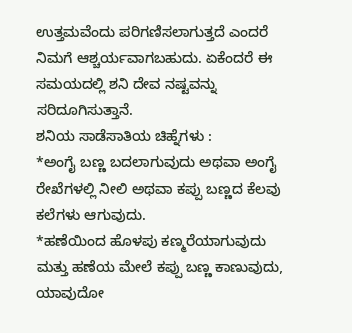ಉತ್ತಮವೆಂದು ಪರಿಗಣಿಸಲಾಗುತ್ತದೆ ಎಂದರೆ ನಿಮಗೆ ಆಶ್ಚರ್ಯವಾಗಬಹುದು. ಏಕೆಂದರೆ ಈ ಸಮಯದಲ್ಲಿ ಶನಿ ದೇವ ನಷ್ಟವನ್ನು ಸರಿದೂಗಿಸುತ್ತಾನೆ.
ಶನಿಯ ಸಾಡೆಸಾತಿಯ ಚಿಹ್ನೆಗಳು :
*ಅಂಗೈ ಬಣ್ಣ ಬದಲಾಗುವುದು ಅಥವಾ ಅಂಗೈ ರೇಖೆಗಳಲ್ಲಿ ನೀಲಿ ಅಥವಾ ಕಪ್ಪು ಬಣ್ಣದ ಕೆಲವು ಕಲೆಗಳು ಆಗುವುದು.
*ಹಣೆಯಿಂದ ಹೊಳಪು ಕಣ್ಮರೆಯಾಗುವುದು ಮತ್ತು ಹಣೆಯ ಮೇಲೆ ಕಪ್ಪು ಬಣ್ಣ ಕಾಣುವುದು, ಯಾವುದೋ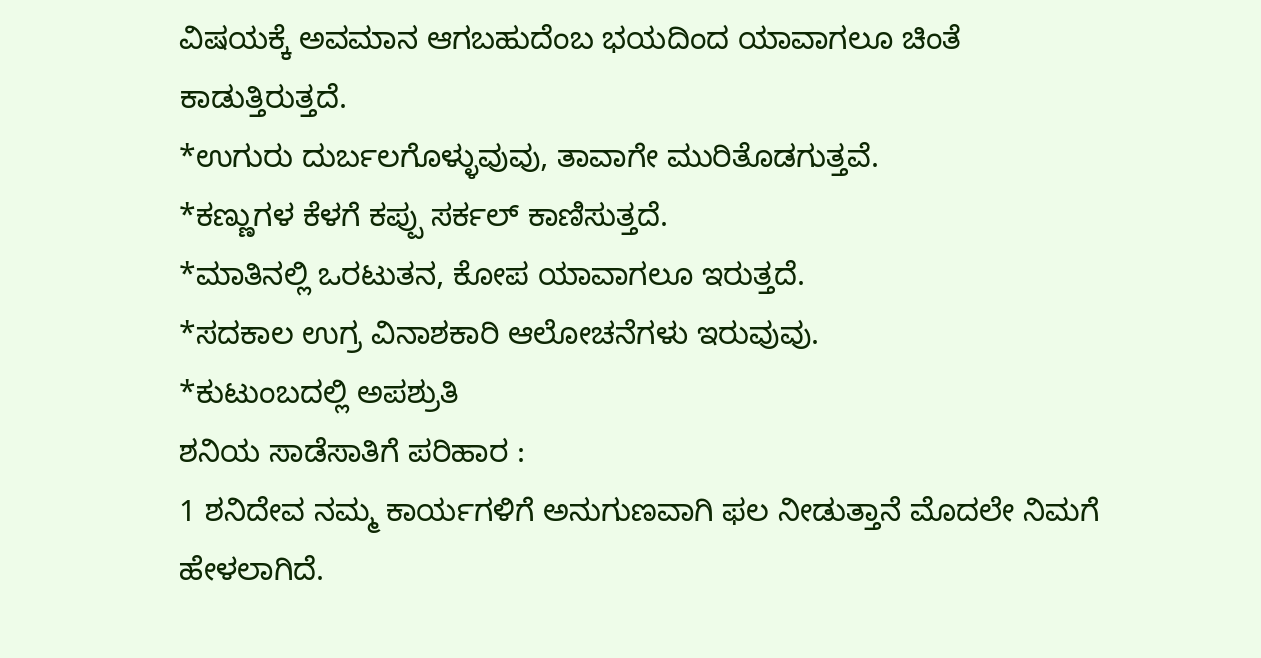ವಿಷಯಕ್ಕೆ ಅವಮಾನ ಆಗಬಹುದೆಂಬ ಭಯದಿಂದ ಯಾವಾಗಲೂ ಚಿಂತೆ ಕಾಡುತ್ತಿರುತ್ತದೆ.
*ಉಗುರು ದುರ್ಬಲಗೊಳ್ಳುವುವು, ತಾವಾಗೇ ಮುರಿತೊಡಗುತ್ತವೆ.
*ಕಣ್ಣುಗಳ ಕೆಳಗೆ ಕಪ್ಪು ಸರ್ಕಲ್ ಕಾಣಿಸುತ್ತದೆ.
*ಮಾತಿನಲ್ಲಿ ಒರಟುತನ, ಕೋಪ ಯಾವಾಗಲೂ ಇರುತ್ತದೆ.
*ಸದಕಾಲ ಉಗ್ರ ವಿನಾಶಕಾರಿ ಆಲೋಚನೆಗಳು ಇರುವುವು.
*ಕುಟುಂಬದಲ್ಲಿ ಅಪಶ್ರುತಿ
ಶನಿಯ ಸಾಡೆಸಾತಿಗೆ ಪರಿಹಾರ :
1 ಶನಿದೇವ ನಮ್ಮ ಕಾರ್ಯಗಳಿಗೆ ಅನುಗುಣವಾಗಿ ಫಲ ನೀಡುತ್ತಾನೆ ಮೊದಲೇ ನಿಮಗೆ ಹೇಳಲಾಗಿದೆ.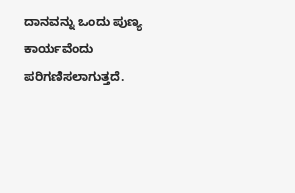ದಾನವನ್ನು ಒಂದು ಪುಣ್ಯ ಕಾರ್ಯವೆಂದು ಪರಿಗಣಿಸಲಾಗುತ್ತದೆ.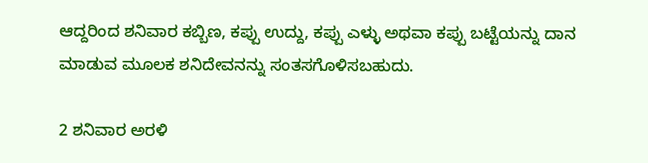ಆದ್ದರಿಂದ ಶನಿವಾರ ಕಬ್ಬಿಣ, ಕಪ್ಪು ಉದ್ದು, ಕಪ್ಪು ಎಳ್ಳು ಅಥವಾ ಕಪ್ಪು ಬಟ್ಟೆಯನ್ನು ದಾನ ಮಾಡುವ ಮೂಲಕ ಶನಿದೇವನನ್ನು ಸಂತಸಗೊಳಿಸಬಹುದು.

2 ಶನಿವಾರ ಅರಳಿ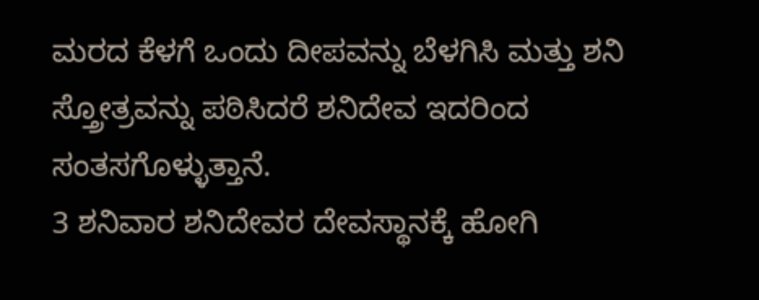ಮರದ ಕೆಳಗೆ ಒಂದು ದೀಪವನ್ನು ಬೆಳಗಿಸಿ ಮತ್ತು ಶನಿ ಸ್ತ್ರೋತ್ರವನ್ನು ಪಠಿಸಿದರೆ ಶನಿದೇವ ಇದರಿಂದ ಸಂತಸಗೊಳ್ಳುತ್ತಾನೆ.
3 ಶನಿವಾರ ಶನಿದೇವರ ದೇವಸ್ಥಾನಕ್ಕೆ ಹೋಗಿ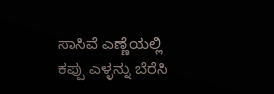ಸಾಸಿವೆ ಎಣ್ಣೆಯಲ್ಲಿ ಕಪ್ಪು ಎಳ್ಳನ್ನು ಬೆರೆಸಿ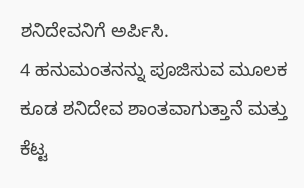ಶನಿದೇವನಿಗೆ ಅರ್ಪಿಸಿ.
4 ಹನುಮಂತನನ್ನು ಪೂಜಿಸುವ ಮೂಲಕ ಕೂಡ ಶನಿದೇವ ಶಾಂತವಾಗುತ್ತಾನೆ ಮತ್ತು ಕೆಟ್ಟ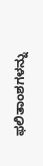ಫಲಿತಾಂಶಗಳನ್ನು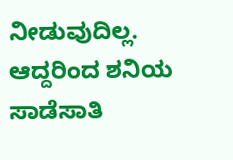ನೀಡುವುದಿಲ್ಲ. ಆದ್ದರಿಂದ ಶನಿಯ ಸಾಡೆಸಾತಿ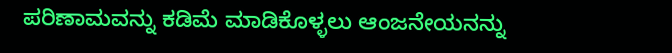ಪರಿಣಾಮವನ್ನು ಕಡಿಮೆ ಮಾಡಿಕೊಳ್ಳಲು ಆಂಜನೇಯನನ್ನು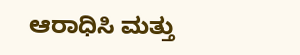ಆರಾಧಿಸಿ ಮತ್ತು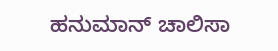ಹನುಮಾನ್ ಚಾಲಿಸಾ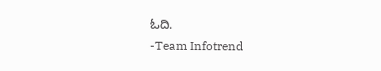ಓದಿ.
-Team Infotrend